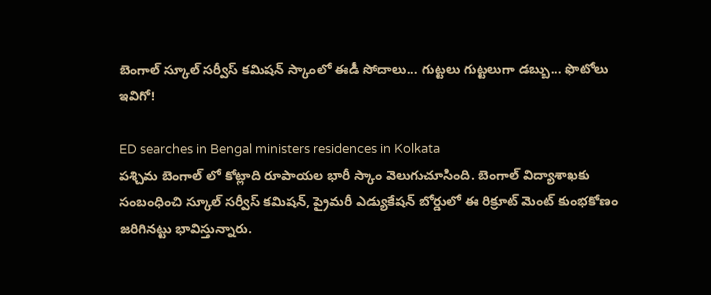బెంగాల్ స్కూల్ సర్వీస్ కమిషన్ స్కాంలో ఈడీ సోదాలు... గుట్టలు గుట్టలుగా డబ్బు... ఫొటోలు ఇవిగో!

ED searches in Bengal ministers residences in Kolkata
పశ్చిమ బెంగాల్ లో కోట్లాది రూపాయల భారీ స్కాం వెలుగుచూసింది. బెంగాల్ విద్యాశాఖకు సంబంధించి స్కూల్ సర్వీస్ కమిషన్, ప్రైమరీ ఎడ్యుకేషన్ బోర్డులో ఈ రిక్రూట్ మెంట్ కుంభకోణం జరిగినట్టు భావిస్తున్నారు.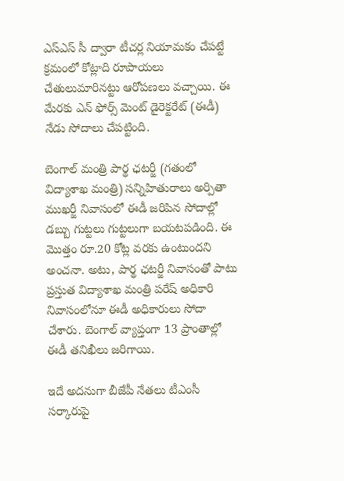ఎస్ఎస్ సీ ద్వారా టీచర్ల నియామకం చేపట్టే క్రమంలో కోట్లాది రూపాయలు చేతులుమారినట్టు ఆరోపణలు వచ్చాయి. ఈ మేరకు ఎన్ ఫోర్స్ మెంట్ డైరెక్టరేట్ (ఈడీ) నేడు సోదాలు చేపట్టింది.

బెంగాల్ మంత్రి పార్థ ఛటర్జీ (గతంలో విద్యాశాఖ మంత్రి) సన్నిహితురాలు అర్పితా ముఖర్జీ నివాసంలో ఈడీ జరిపిన సోదాల్లో డబ్బు గుట్టలు గుట్టలుగా బయటపడింది. ఈ మొత్తం రూ.20 కోట్ల వరకు ఉంటుందని అంచనా. అటు, పార్థ ఛటర్జీ నివాసంతో పాటు ప్రస్తుత విద్యాశాఖ మంత్రి పరేష్ అధికారి నివాసంలోనూ ఈడీ అధికారులు సోదా చేశారు. బెంగాల్ వ్యాప్తంగా 13 ప్రాంతాల్లో ఈడీ తనిఖీలు జరిగాయి.

ఇదే అదనుగా బీజేపీ నేతలు టీఎంసీ సర్కారుపై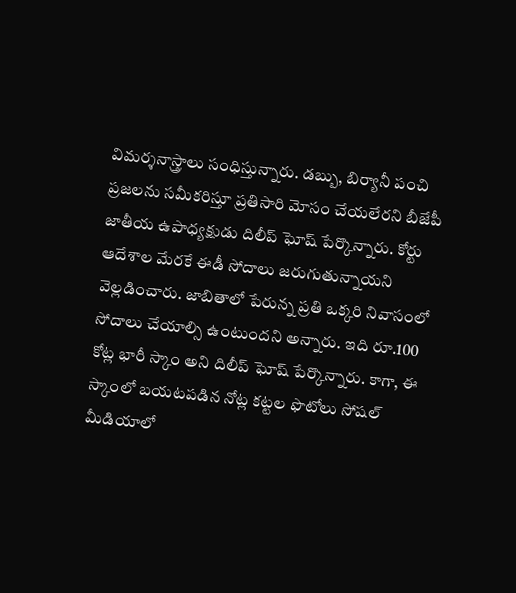విమర్శనాస్త్రాలు సంధిస్తున్నారు. డబ్బు, బిర్యానీ పంచి ప్రజలను సమీకరిస్తూ ప్రతిసారి మోసం చేయలేరని బీజేపీ జాతీయ ఉపాధ్యక్షుడు దిలీప్ ఘోష్ పేర్కొన్నారు. కోర్టు ఆదేశాల మేరకే ఈడీ సోదాలు జరుగుతున్నాయని వెల్లడించారు. జాబితాలో పేరున్న ప్రతి ఒక్కరి నివాసంలో సోదాలు చేయాల్సి ఉంటుందని అన్నారు. ఇది రూ.100 కోట్ల భారీ స్కాం అని దిలీప్ ఘోష్ పేర్కొన్నారు. కాగా, ఈ స్కాంలో బయటపడిన నోట్ల కట్టల ఫొటోలు సోషల్ మీడియాలో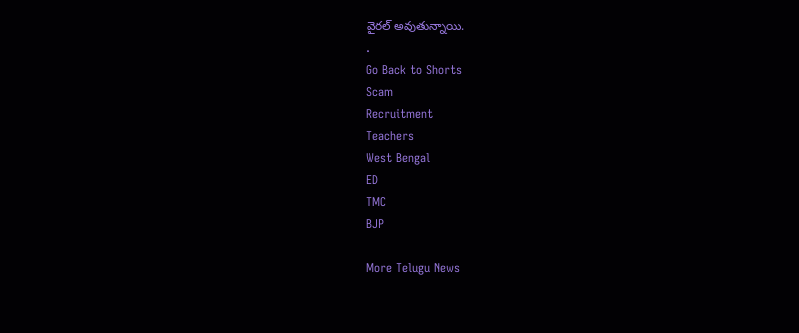వైరల్ అవుతున్నాయి.
.
Go Back to Shorts
Scam
Recruitment
Teachers
West Bengal
ED
TMC
BJP

More Telugu News